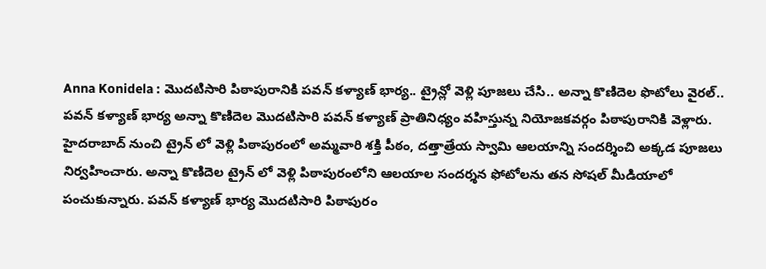Anna Konidela : మొదటిసారి పిఠాపురానికి పవన్ కళ్యాణ్ భార్య.. ట్రైన్లో వెళ్లి పూజలు చేసి.. అన్నా కొణిదెల ఫొటోలు వైరల్..
పవన్ కళ్యాణ్ భార్య అన్నా కొణిదెల మొదటిసారి పవన్ కళ్యాణ్ ప్రాతినిధ్యం వహిస్తున్న నియోజకవర్గం పిఠాపురానికి వెళ్లారు. హైదరాబాద్ నుంచి ట్రైన్ లో వెళ్లి పిఠాపురంలో అమ్మవారి శక్తి పీఠం, దత్తాత్రేయ స్వామి ఆలయాన్ని సందర్శించి అక్కడ పూజలు నిర్వహించారు. అన్నా కొణిదెల ట్రైన్ లో వెళ్లి పిఠాపురంలోని ఆలయాల సందర్శన ఫోటోలను తన సోషల్ మీడియాలో పంచుకున్నారు. పవన్ కళ్యాణ్ భార్య మొదటిసారి పిఠాపురం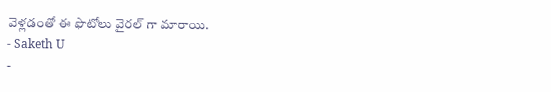వెళ్లడంతో ఈ ఫొటోలు వైరల్ గా మారాయి.
- Saketh U
-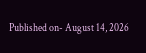Published on- August 14, 2026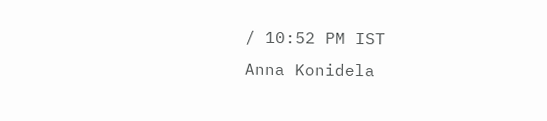/ 10:52 PM IST
Anna Konidela